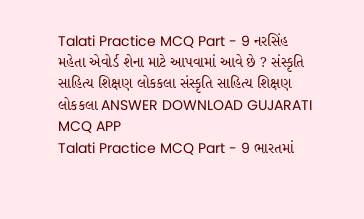Talati Practice MCQ Part - 9 નરસિંહ મહેતા એવોર્ડ શેના માટે આપવામાં આવે છે ? સંસ્કૃતિ સાહિત્ય શિક્ષણ લોકકલા સંસ્કૃતિ સાહિત્ય શિક્ષણ લોકકલા ANSWER DOWNLOAD GUJARATI MCQ APP
Talati Practice MCQ Part - 9 ભારતમાં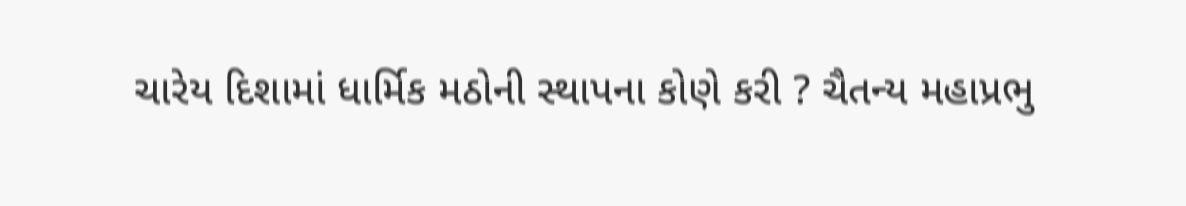ચારેય દિશામાં ધાર્મિક મઠોની સ્થાપના કોણે કરી ? ચૈતન્ય મહાપ્રભુ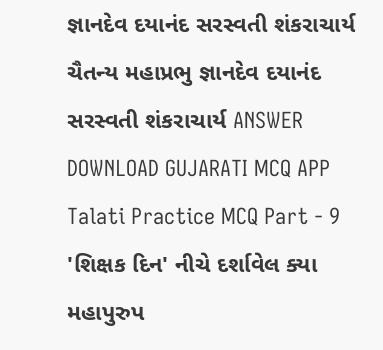જ્ઞાનદેવ દયાનંદ સરસ્વતી શંકરાચાર્ય ચૈતન્ય મહાપ્રભુ જ્ઞાનદેવ દયાનંદ સરસ્વતી શંકરાચાર્ય ANSWER DOWNLOAD GUJARATI MCQ APP
Talati Practice MCQ Part - 9 'શિક્ષક દિન' નીચે દર્શાવેલ ક્યા મહાપુરુપ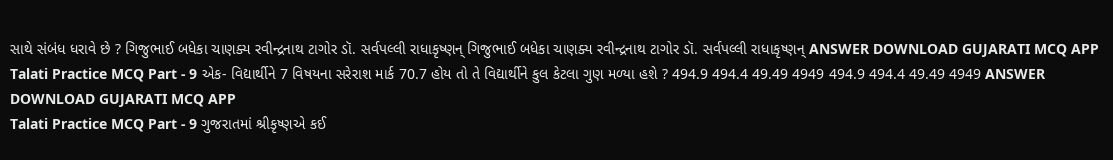સાથે સંબંધ ધરાવે છે ? ગિજુભાઈ બધેકા ચાણક્ય રવીન્દ્રનાથ ટાગોર ડૉ. સર્વપલ્લી રાધાકૃષ્ણન્ ગિજુભાઈ બધેકા ચાણક્ય રવીન્દ્રનાથ ટાગોર ડૉ. સર્વપલ્લી રાધાકૃષ્ણન્ ANSWER DOWNLOAD GUJARATI MCQ APP
Talati Practice MCQ Part - 9 એક- વિદ્યાર્થીને 7 વિષયના સરેરાશ માર્ક 70.7 હોય તો તે વિદ્યાર્થીને કુલ કેટલા ગુણ મળ્યા હશે ? 494.9 494.4 49.49 4949 494.9 494.4 49.49 4949 ANSWER DOWNLOAD GUJARATI MCQ APP
Talati Practice MCQ Part - 9 ગુજરાતમાં શ્રીકૃષ્ણએ કઈ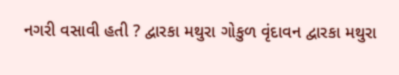નગરી વસાવી હતી ? દ્વારકા મથુરા ગોકુળ વૃંદાવન દ્વારકા મથુરા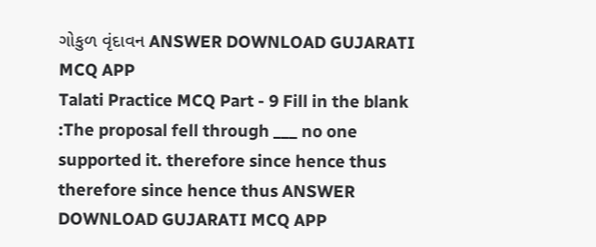ગોકુળ વૃંદાવન ANSWER DOWNLOAD GUJARATI MCQ APP
Talati Practice MCQ Part - 9 Fill in the blank :The proposal fell through ___ no one supported it. therefore since hence thus therefore since hence thus ANSWER DOWNLOAD GUJARATI MCQ APP